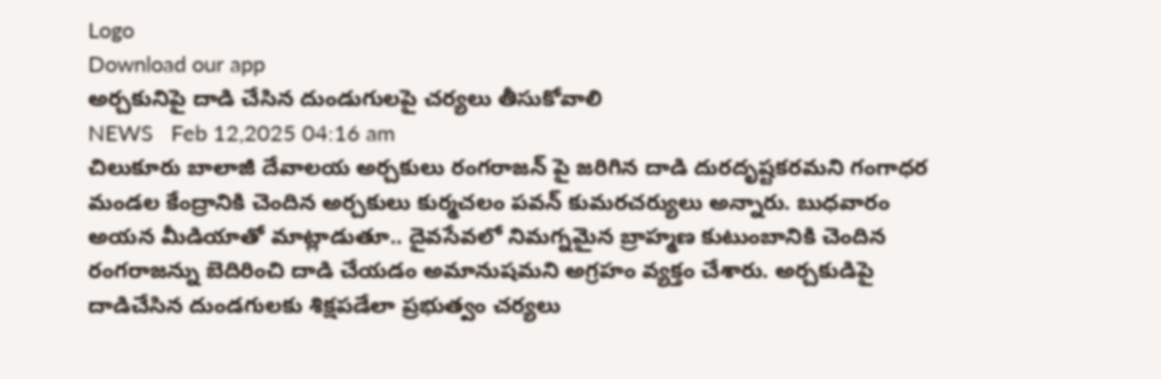Logo
Download our app
అర్చకునిపై దాడి చేసిన దుండుగులపై చర్యలు తీసుకోవాలి
NEWS   Feb 12,2025 04:16 am
చిలుకూరు బాలాజీ దేవాలయ అర్చకులు రంగరాజన్ పై జరిగిన దాడి దురదృష్టకరమని గంగాధర మండల కేంద్రానికి చెందిన అర్చకులు కుర్మచలం పవన్ కుమరచర్యులు అన్నారు. బుధవారం అయన మీడియాతో మాట్లాడుతూ.. దైవసేవలో నిమగ్నమైన బ్రాహ్మణ కుటుంబానికి చెందిన రంగరాజన్ను బెదిరించి దాడి చేయడం అమానుషమని అగ్రహం వ్యక్తం చేశారు. అర్చకుడిపై దాడిచేసిన దుండగులకు శిక్షపడేలా ప్రభుత్వం చర్యలు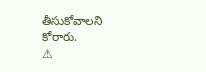తీసుకోవాలని కోరారు.
⚠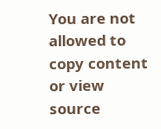You are not allowed to copy content or view source